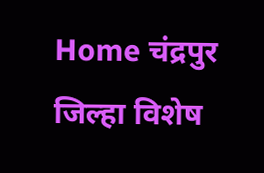Home चंद्रपुर जिल्हा विशेष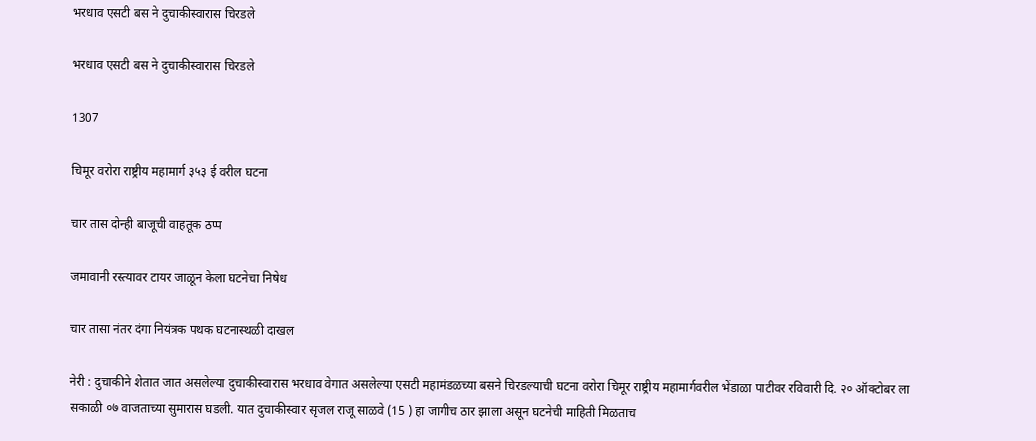भरधाव एसटी बस ने दुचाकीस्वारास चिरडले

भरधाव एसटी बस ने दुचाकीस्वारास चिरडले

1307

चिमूर वरोरा राष्ट्रीय महामार्ग ३५३ ई वरील घटना

चार तास दोन्ही बाजूची वाहतूक ठप्प

जमावानी रस्त्यावर टायर जाळून केला घटनेचा निषेध

चार तासा नंतर दंगा नियंत्रक पथक घटनास्थळी दाखल

नेरी : दुचाकीने शेतात जात असलेल्या दुचाकीस्वारास भरधाव वेगात असलेल्या एसटी महामंडळच्या बसने चिरडल्याची घटना वरोरा चिमूर राष्ट्रीय महामार्गवरील भेंडाळा पाटीवर रविवारी दि. २० ऑक्टोबर ला सकाळी ०७ वाजताच्या सुमारास घडली. यात दुचाकीस्वार सृजल राजू साळवे (15 ) हा जागीच ठार झाला असून घटनेची माहिती मिळताच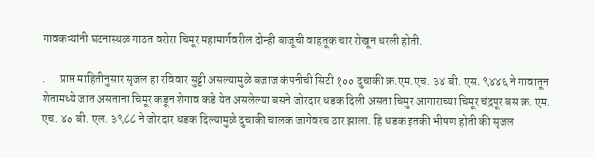गावकऱ्यांनी घटनास्थळ गाठत वरोरा चिमूर महामार्गवरील दोन्ही बाजूची वाहतूक चार रोखून धरली होती.

.      प्राप्त माहितीनुसार सृजल हा रविवार सुट्टी असल्यामुळे बजाज कंपनीची सिटी १०० दुचाकी क्र.एम.एच. ३४ बी. एस. ९४४६ ने गावातून शेतामध्ये जात असताना चिमूर कडून शेगाव कडे येत असलेल्या बसने जोरदार धडक दिली असता चिमुर आगाराच्या चिमूर चंद्रपूर बस क्र. एम. एच. ४० बी. एल. ३९८८ ने जोरदार धडक दिल्यामुळे दुचाकी चालक जागेवरच ठार झाला. हि धडक इतकी भीषण होती की सृजल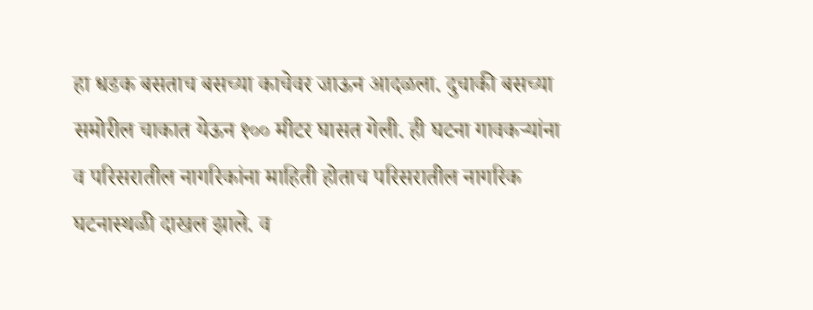हा धडक बसताच बसच्या काचेवर जाऊन आदळला. दुचाकी बसच्या समोरील चाकात येऊन १०० मीटर घासत गेली. ही घटना गावकऱ्यांना व परिसरातील नागरिकांना माहिती होताच परिसरातील नागरिक घटनास्थळी दाखल झाले. व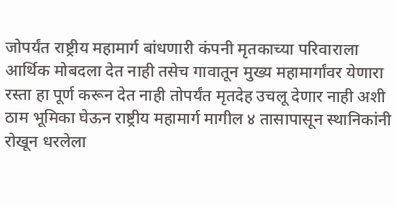जोपर्यंत राष्ट्रीय महामार्ग बांधणारी कंपनी मृतकाच्या परिवाराला आर्थिक मोबदला देत नाही तसेच गावातून मुख्य महामार्गांवर येणारा रस्ता हा पूर्ण करून देत नाही तोपर्यंत मृतदेह उचलू देणार नाही अशी ठाम भूमिका घेऊन राष्ट्रीय महामार्ग मागील ४ तासापासून स्थानिकांनी रोखून धरलेला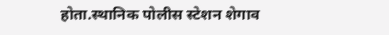होता.स्थानिक पोलीस स्टेशन शेगाव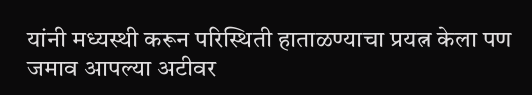यांनी मध्यस्थी करून परिस्थिती हाताळण्याचा प्रयत्न केला पण जमाव आपल्या अटीवर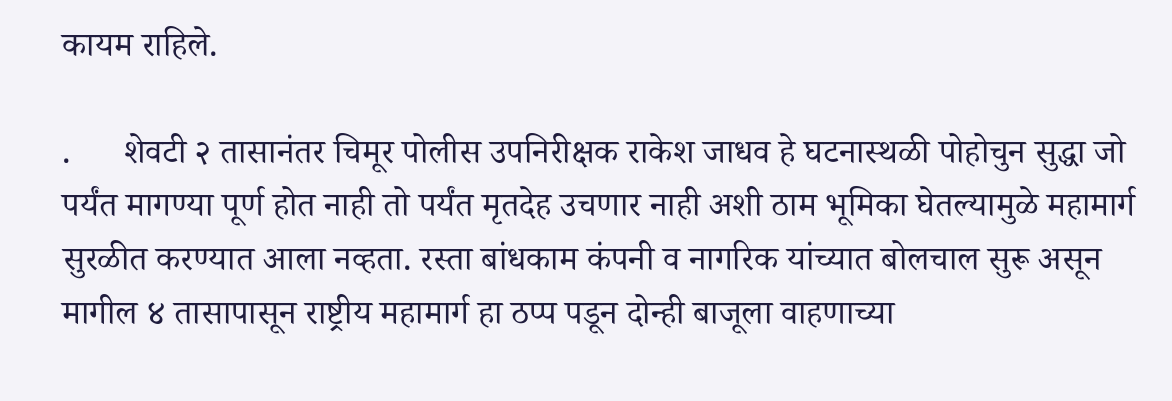कायम राहिले.

.      शेवटी २ तासानंतर चिमूर पोलीस उपनिरीक्षक राकेश जाधव हे घटनास्थळी पोहोचुन सुद्धा जो पर्यंत मागण्या पूर्ण होत नाही तो पर्यंत मृतदेह उचणार नाही अशी ठाम भूमिका घेतल्यामुळे महामार्ग सुरळीत करण्यात आला नव्हता. रस्ता बांधकाम कंपनी व नागरिक यांच्यात बोलचाल सुरू असून मागील ४ तासापासून राष्ट्रीय महामार्ग हा ठप्प पडून दोन्ही बाजूला वाहणाच्या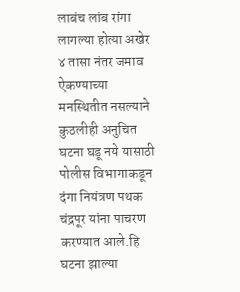लाबंच लांब रांगा लागल्या होत्या अखेर ४ तासा नंतर जमाव ऐकण्याच्या मनस्थितीत नसल्याने कुठलीही अनुचित घटना घडू नये यासाठी पोलीस विभागाकडून दंगा नियंत्रण पथक चंद्रपूर यांना पाचरण करण्यात आले.हि घटना झाल्या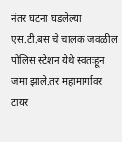नंतर घटना घडलेल्या एस.टी.बस चे चालक जवळील पोलिस स्टेशन येथे स्वतःहून जमा झाले.तर महामार्गावर टायर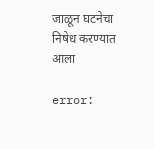जाळून घटनेचा निषेध करण्यात आला

error: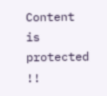Content is protected !!